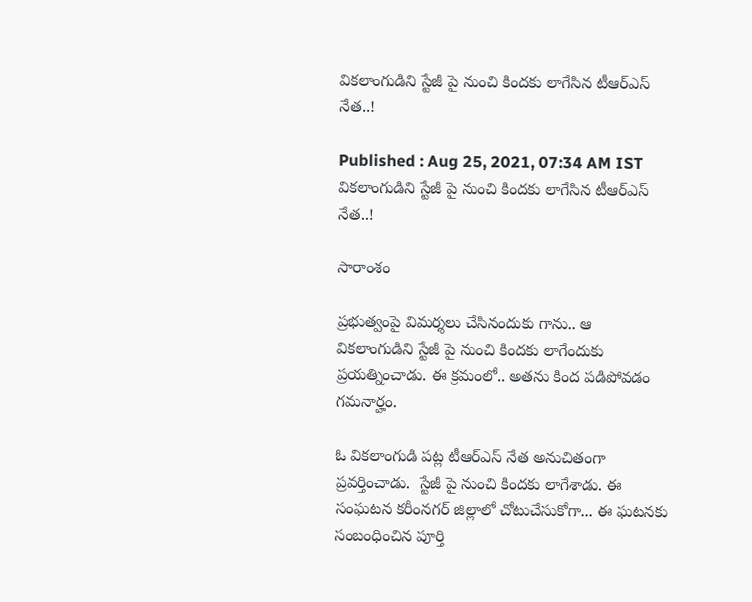వికలాంగుడిని స్టేజీ పై నుంచి కిందకు లాగేసిన టీఆర్ఎస్ నేత..!

Published : Aug 25, 2021, 07:34 AM IST
వికలాంగుడిని స్టేజీ పై నుంచి కిందకు లాగేసిన టీఆర్ఎస్ నేత..!

సారాంశం

ప్రభుత్వంపై విమర్శలు చేసినందుకు గాను.. ఆ వికలాంగుడిని స్టేజీ పై నుంచి కిందకు లాగేందుకు ప్రయత్నించాడు. ఈ క్రమంలో.. అతను కింద పడిపోవడం గమనార్హం.

ఓ వికలాంగుడి పట్ల టీఆర్ఎస్ నేత అనుచితంగా ప్రవర్తించాడు.  స్టేజీ పై నుంచి కిందకు లాగేశాడు. ఈ సంఘటన కరీంనగర్ జిల్లాలో చోటుచేసుకోగా... ఈ ఘటనకు సంబంధించిన పూర్తి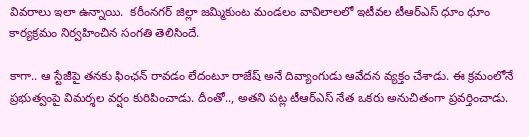వివరాలు ఇలా ఉన్నాయి.  కరీంనగర్ జిల్లా జమ్మికుంట మండలం వావిలాలలో ఇటీవల టీఆర్ఎస్ ధూం ధూం కార్యక్రమం నిర్వహించిన సంగతి తెలిసిందే.

కాగా.. ఆ స్టేజీపై తనకు ఫింఛన్ రావడం లేదంటూ రాజేష్ అనే దివ్యాంగుడు ఆవేదన వ్యక్తం చేశాడు. ఈ క్రమంలోనే ప్రభుత్వంపై విమర్శల వర్షం కురిపించాడు. దీంతో.., అతని పట్ల టీఆర్ఎస్ నేత ఒకరు అనుచితంగా ప్రవర్తించాడు.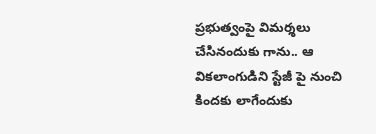ప్రభుత్వంపై విమర్శలు చేసినందుకు గాను.. ఆ వికలాంగుడిని స్టేజీ పై నుంచి కిందకు లాగేందుకు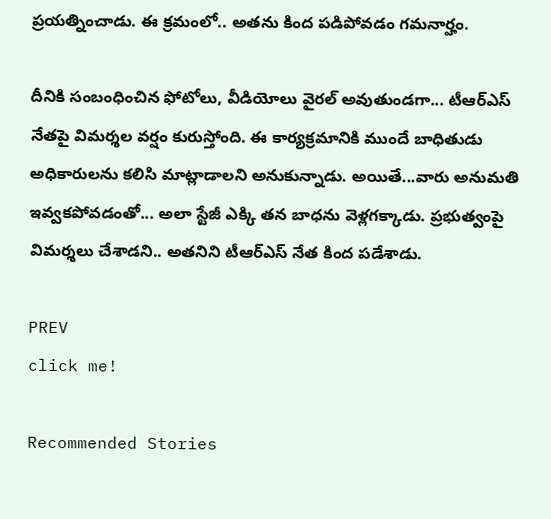ప్రయత్నించాడు. ఈ క్రమంలో.. అతను కింద పడిపోవడం గమనార్హం.

దీనికి సంబంధించిన ఫోటోలు, వీడియోలు వైరల్ అవుతుండగా... టీఆర్ఎస్ నేతపై విమర్శల వర్షం కురుస్తోంది. ఈ కార్యక్రమానికి ముందే బాధితుడు అధికారులను కలిసి మాట్లాడాలని అనుకున్నాడు. అయితే...వారు అనుమతి ఇవ్వకపోవడంతో... అలా స్టేజీ ఎక్కి తన బాధను వెళ్లగక్కాడు. ప్రభుత్వంపై విమర్శలు చేశాడని.. అతనిని టీఆర్ఎస్ నేత కింద పడేశాడు.

PREV
click me!

Recommended Stories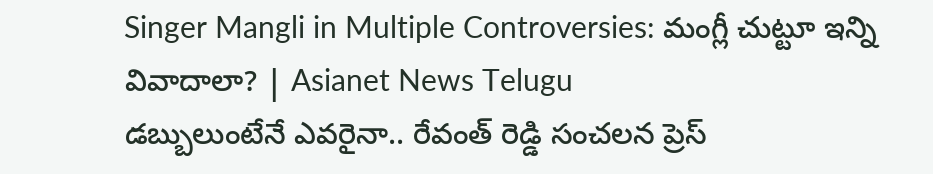Singer Mangli in Multiple Controversies: మంగ్లీ చుట్టూ ఇన్ని వివాదాలా? | Asianet News Telugu
డబ్బులుంటేనే ఎవరైనా.. రేవంత్ రెడ్డి సంచలన ప్రెస్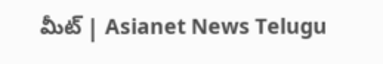మీట్ | Asianet News Telugu